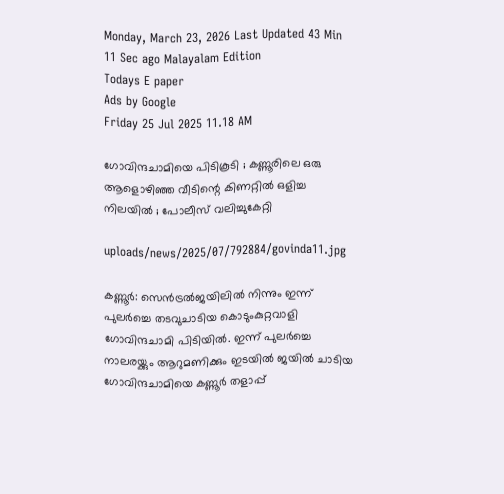Monday, March 23, 2026 Last Updated 43 Min 11 Sec ago Malayalam Edition
Todays E paper
Ads by Google
Friday 25 Jul 2025 11.18 AM

ഗോവിന്ദചാമിയെ പിടികൂടി ; കണ്ണൂരിലെ ഒരു ആളൊഴിഞ്ഞ വീടിന്റെ കിണറ്റില്‍ ഒളിച്ച നിലയില്‍ ; പോലീസ് വലിച്ചുകേറ്റി

uploads/news/2025/07/792884/govinda11.jpg

കണ്ണൂര്‍: സെന്‍ട്രല്‍ജയിലില്‍ നിന്നും ഇന്ന് പുലര്‍ച്ചെ തടവുചാടിയ കൊടുംകുറ്റവാളി ഗോവിന്ദചാമി പിടിയില്‍. ഇന്ന് പുലര്‍ച്ചെ നാലരയ്ക്കും ആറുമണിക്കും ഇടയില്‍ ജയില്‍ ചാടിയ ഗോവിന്ദചാമിയെ കണ്ണൂര്‍ തളാപ്പ്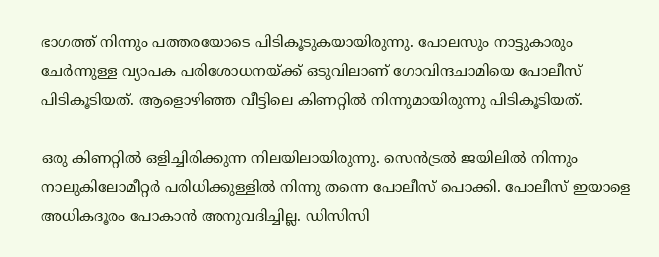ഭാഗത്ത് നിന്നും പത്തരയോടെ പിടികൂടുകയായിരുന്നു. പോലസും നാട്ടുകാരും ചേര്‍ന്നുള്ള വ്യാപക പരിശോധനയ്ക്ക് ഒടുവിലാണ് ഗോവിന്ദചാമിയെ പോലീസ് പിടികൂടിയത്. ആളൊഴിഞ്ഞ വീട്ടിലെ കിണറ്റില്‍ നിന്നുമായിരുന്നു പിടികൂടിയത്.

ഒരു കിണറ്റില്‍ ഒളിച്ചിരിക്കുന്ന നിലയിലായിരുന്നു. സെന്‍ട്രല്‍ ജയിലില്‍ നിന്നും നാലുകിലോമീറ്റര്‍ പരിധിക്കുള്ളില്‍ നിന്നു തന്നെ പോലീസ് പൊക്കി. പോലീസ് ഇയാളെ അധികദൂരം പോകാന്‍ അനുവദിച്ചില്ല. ഡിസിസി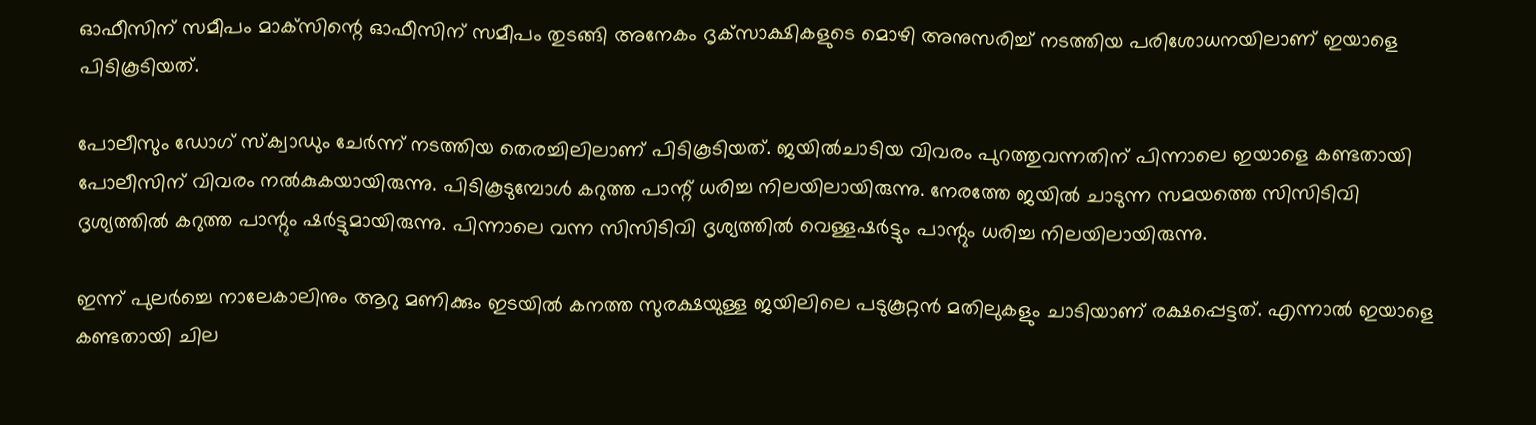ഓഫീസിന് സമീപം മാക്‌സിന്റെ ഓഫീസിന് സമീപം തുടങ്ങി അനേകം ദൃക്‌സാക്ഷികളുടെ മൊഴി അനുസരിച്ച് നടത്തിയ പരിശോധനയിലാണ് ഇയാളെ പിടികൂടിയത്.

പോലീസും ഡോഗ് സ്‌ക്വാഡും ചേര്‍ന്ന് നടത്തിയ തെരച്ചിലിലാണ് പിടികൂടിയത്. ജയില്‍ചാടിയ വിവരം പുറത്തുവന്നതിന് പിന്നാലെ ഇയാളെ കണ്ടതായി പോലീസിന് വിവരം നല്‍കുകയായിരുന്നു. പിടികൂടുമ്പോള്‍ കറുത്ത പാന്റ് ധരിച്ച നിലയിലായിരുന്നു. നേരത്തേ ജയില്‍ ചാടുന്ന സമയത്തെ സിസിടിവി ദൃശ്യത്തില്‍ കറുത്ത പാന്റും ഷര്‍ട്ടുമായിരുന്നു. പിന്നാലെ വന്ന സിസിടിവി ദൃശ്യത്തില്‍ വെള്ളഷര്‍ട്ടും പാന്റും ധരിച്ച നിലയിലായിരുന്നു.

ഇന്ന് പുലര്‍ച്ചെ നാലേകാലിനും ആറു മണിക്കും ഇടയില്‍ കനത്ത സുരക്ഷയുള്ള ജയിലിലെ പടുകൂറ്റന്‍ മതിലുകളും ചാടിയാണ് രക്ഷപ്പെട്ടത്. എന്നാല്‍ ഇയാളെ കണ്ടതായി ചില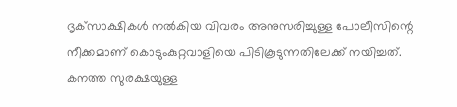ദൃക്‌സാക്ഷികള്‍ നല്‍കിയ വിവരം അനുസരിച്ചുള്ള പോലീസിന്റെ നീക്കമാണ് കൊടുംകുറ്റവാളിയെ പിടികൂടുന്നതിലേക്ക് നയിച്ചത്. കനത്ത സുരക്ഷയുള്ള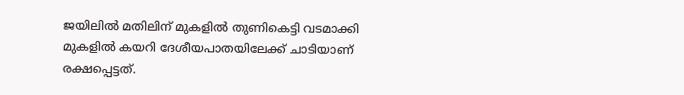ജയിലില്‍ മതിലിന് മുകളില്‍ തുണികെട്ടി വടമാക്കി മുകളില്‍ കയറി ദേശീയപാതയിലേക്ക് ചാടിയാണ് രക്ഷപ്പെട്ടത്.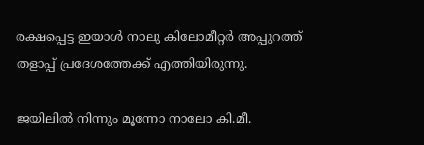രക്ഷപ്പെട്ട ഇയാള്‍ നാലു കിലോമീറ്റര്‍ അപ്പുറത്ത് തളാപ്പ് പ്രദേശത്തേക്ക് എത്തിയിരുന്നു.

ജയിലില്‍ നിന്നും മൂന്നോ നാലോ കി.മീ.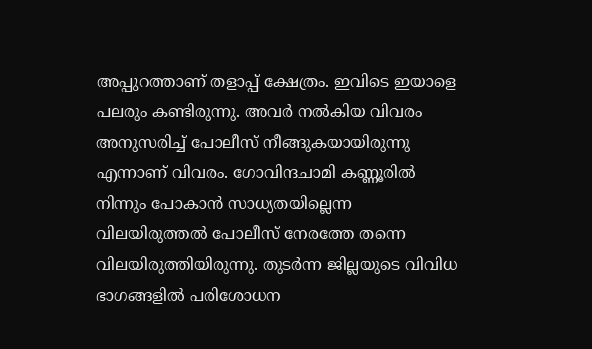അപ്പുറത്താണ് തളാപ്പ് ക്ഷേത്രം. ഇവിടെ ഇയാളെ പലരും കണ്ടിരുന്നു. അവര്‍ നല്‍കിയ വിവരം അനുസരിച്ച് പോലീസ് നീങ്ങുകയായിരുന്നു എന്നാണ് വിവരം. ഗോവിന്ദചാമി കണ്ണൂരില്‍ നിന്നും പോകാന്‍ സാധ്യതയില്ലെന്ന വിലയിരുത്തല്‍ പോലീസ് നേരത്തേ തന്നെ വിലയിരുത്തിയിരുന്നു. തുടര്‍ന്ന ജില്ലയുടെ വിവിധ ഭാഗങ്ങളില്‍ പരിശോധന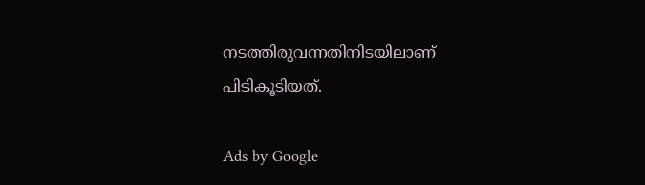നടത്തിരുവന്നതിനിടയിലാണ് പിടികൂടിയത്.

Ads by Google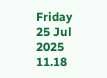Friday 25 Jul 2025 11.18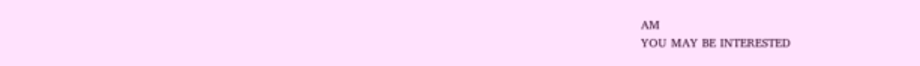AM
YOU MAY BE INTERESTED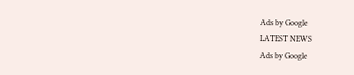Ads by Google
LATEST NEWS
Ads by Google